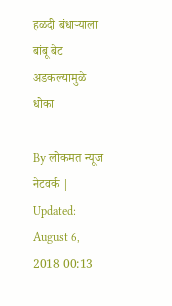हळदी बंधाऱ्याला बांबू बेट अडकल्यामुळे धोका

By लोकमत न्यूज नेटवर्क | Updated: August 6, 2018 00:13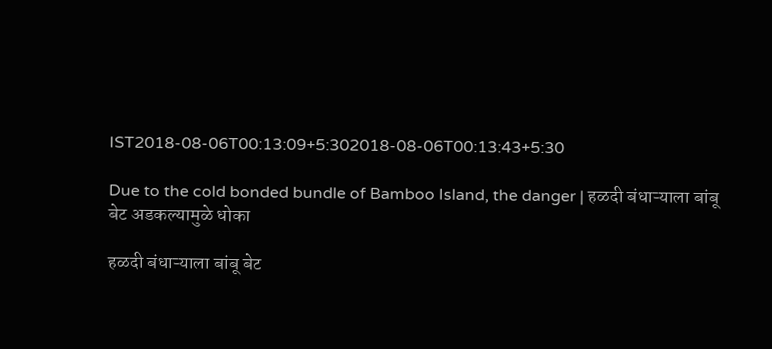IST2018-08-06T00:13:09+5:302018-08-06T00:13:43+5:30

Due to the cold bonded bundle of Bamboo Island, the danger | हळदी बंधाऱ्याला बांबू बेट अडकल्यामुळे धोका

हळदी बंधाऱ्याला बांबू बेट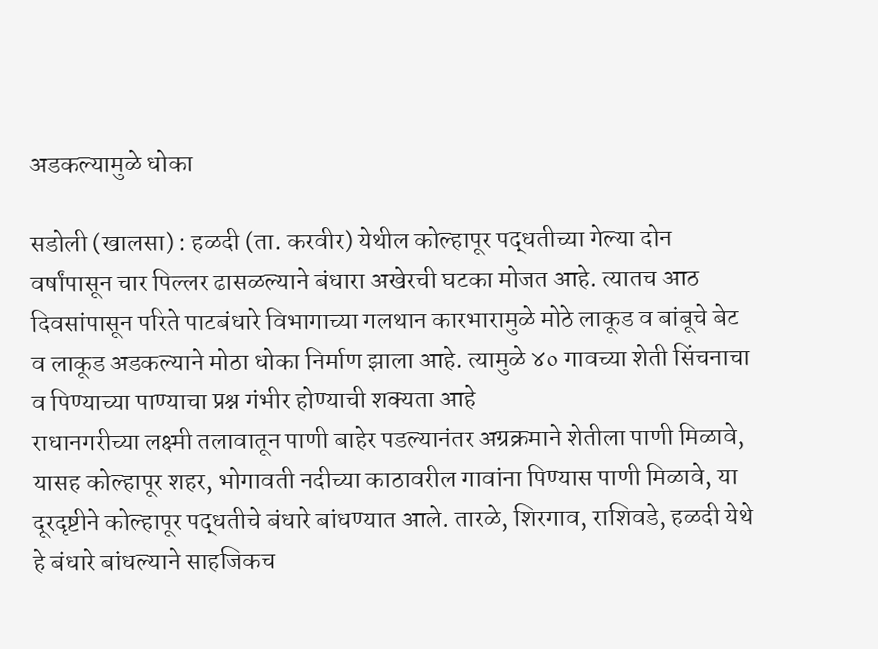अडकल्यामुळे धोका

सडोली (खालसा) : हळदी (ता. करवीर) येथील कोल्हापूर पद्धतीच्या गेल्या दोन वर्षांपासून चार पिल्लर ढासळल्याने बंधारा अखेरची घटका मोजत आहे. त्यातच आठ दिवसांपासून परिते पाटबंधारे विभागाच्या गलथान कारभारामुळे मोठे लाकूड व बांबूचे बेट व लाकूड अडकल्याने मोठा धोका निर्माण झाला आहे. त्यामुळे ४० गावच्या शेती सिंचनाचा व पिण्याच्या पाण्याचा प्रश्न गंभीर होण्याची शक्यता आहे
राधानगरीच्या लक्ष्मी तलावातून पाणी बाहेर पडल्यानंतर अग्रक्रमाने शेतीला पाणी मिळावे, यासह कोल्हापूर शहर, भोगावती नदीच्या काठावरील गावांना पिण्यास पाणी मिळावे, या दूरदृष्टीने कोल्हापूर पद्धतीचे बंधारे बांधण्यात आले. तारळे, शिरगाव, राशिवडे, हळदी येथे हे बंधारे बांधल्याने साहजिकच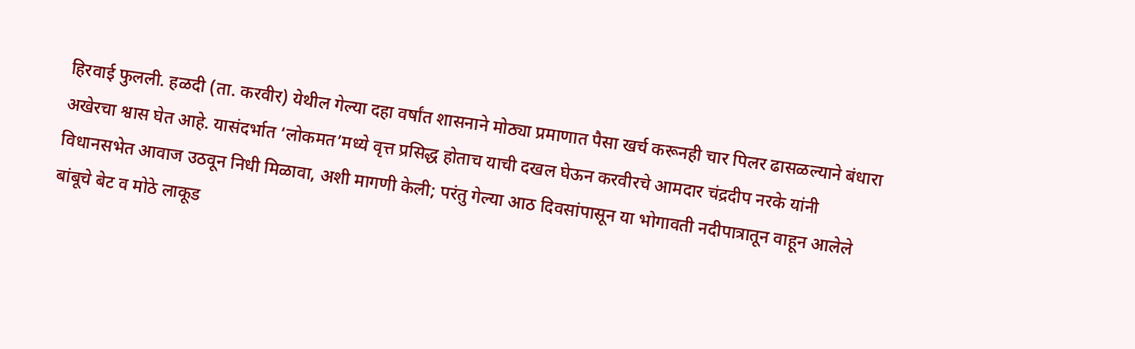हिरवाई फुलली. हळदी (ता. करवीर) येथील गेल्या दहा वर्षांत शासनाने मोठ्या प्रमाणात पैसा खर्च करूनही चार पिलर ढासळल्याने बंधारा अखेरचा श्वास घेत आहे. यासंदर्भात ‘लोकमत’मध्ये वृत्त प्रसिद्ध होताच याची दखल घेऊन करवीरचे आमदार चंद्रदीप नरके यांनी विधानसभेत आवाज उठवून निधी मिळावा, अशी मागणी केली; परंतु गेल्या आठ दिवसांपासून या भोगावती नदीपात्रातून वाहून आलेले बांबूचे बेट व मोठे लाकूड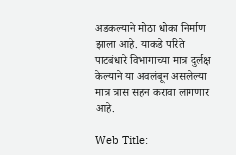अडकल्याने मोठा धोका निर्माण झाला आहे. याकडे परिते पाटबंधारे विभागाच्या मात्र दुर्लक्ष केल्याने या अवलंबून असलेल्या मात्र त्रास सहन करावा लागणार आहे.

Web Title: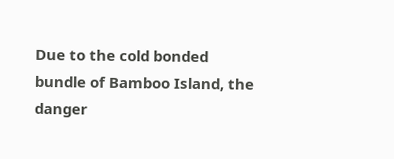Due to the cold bonded bundle of Bamboo Island, the danger